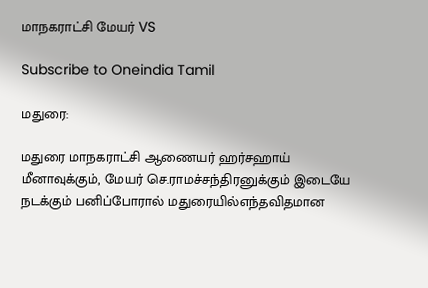மாநகராட்சி மேயர் VS

Subscribe to Oneindia Tamil

மதுரை:

மதுரை மாநகராட்சி ஆணையர் ஹர்சஹாய் மீனாவுக்கும், மேயர் செ.ராமச்சந்திரனுக்கும் இடையே நடக்கும் பனிப்போரால் மதுரையில்எந்தவிதமான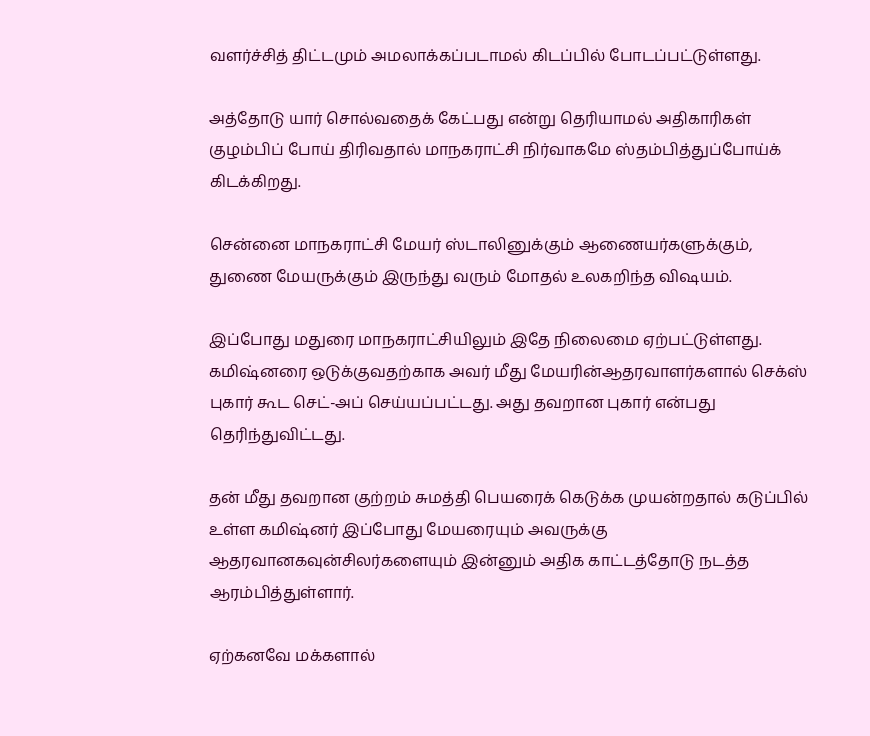வளர்ச்சித் திட்டமும் அமலாக்கப்படாமல் கிடப்பில் போடப்பட்டுள்ளது.

அத்தோடு யார் சொல்வதைக் கேட்பது என்று தெரியாமல் அதிகாரிகள் குழம்பிப் போய் திரிவதால் மாநகராட்சி நிர்வாகமே ஸ்தம்பித்துப்போய்க் கிடக்கிறது.

சென்னை மாநகராட்சி மேயர் ஸ்டாலினுக்கும் ஆணையர்களுக்கும், துணை மேயருக்கும் இருந்து வரும் மோதல் உலகறிந்த விஷயம்.

இப்போது மதுரை மாநகராட்சியிலும் இதே நிலைமை ஏற்பட்டுள்ளது. கமிஷ்னரை ஒடுக்குவதற்காக அவர் மீது மேயரின்ஆதரவாளர்களால் செக்ஸ் புகார் கூட செட்-அப் செய்யப்பட்டது. அது தவறான புகார் என்பது தெரிந்துவிட்டது.

தன் மீது தவறான குற்றம் சுமத்தி பெயரைக் கெடுக்க முயன்றதால் கடுப்பில் உள்ள கமிஷ்னர் இப்போது மேயரையும் அவருக்கு ஆதரவானகவுன்சிலர்களையும் இன்னும் அதிக காட்டத்தோடு நடத்த ஆரம்பித்துள்ளார்.

ஏற்கனவே மக்களால்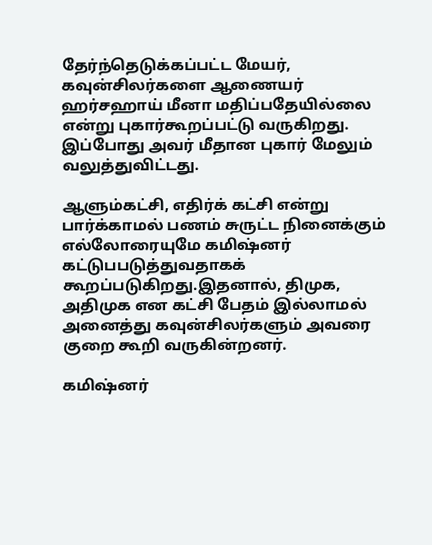தேர்ந்தெடுக்கப்பட்ட மேயர், கவுன்சிலர்களை ஆணையர் ஹர்சஹாய் மீனா மதிப்பதேயில்லை என்று புகார்கூறப்பட்டு வருகிறது. இப்போது அவர் மீதான புகார் மேலும் வலுத்துவிட்டது.

ஆளும்கட்சி, எதிர்க் கட்சி என்று பார்க்காமல் பணம் சுருட்ட நினைக்கும் எல்லோரையுமே கமிஷ்னர் கட்டுபபடுத்துவதாகக் கூறப்படுகிறது.இதனால், திமுக, அதிமுக என கட்சி பேதம் இல்லாமல் அனைத்து கவுன்சிலர்களும் அவரை குறை கூறி வருகின்றனர்.

கமிஷ்னர்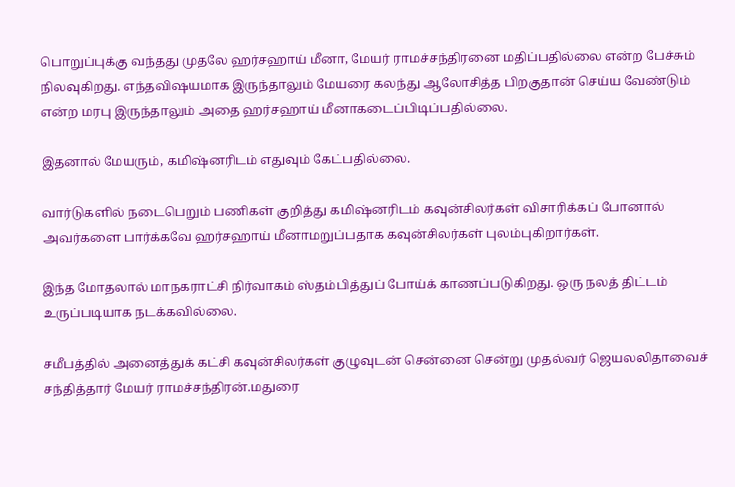பொறுப்புக்கு வந்தது முதலே ஹர்சஹாய் மீனா, மேயர் ராமச்சந்திரனை மதிப்பதில்லை என்ற பேச்சும் நிலவுகிறது. எந்தவிஷயமாக இருந்தாலும் மேயரை கலந்து ஆலோசித்த பிறகுதான் செய்ய வேண்டும் என்ற மரபு இருந்தாலும் அதை ஹர்சஹாய் மீனாகடைப்பிடிப்பதில்லை.

இதனால் மேயரும், கமிஷ்னரிடம் எதுவும் கேட்பதில்லை.

வார்டுகளில் நடைபெறும் பணிகள் குறித்து கமிஷ்னரிடம் கவுன்சிலர்கள் விசாரிக்கப் போனால் அவர்களை பார்க்கவே ஹர்சஹாய் மீனாமறுப்பதாக கவுன்சிலர்கள் புலம்புகிறார்கள்.

இந்த மோதலால் மாநகராட்சி நிர்வாகம் ஸ்தம்பித்துப் போய்க் காணப்படுகிறது. ஒரு நலத் திட்டம் உருப்படியாக நடக்கவில்லை.

சமீபத்தில் அனைத்துக் கட்சி கவுன்சிலர்கள் குழுவுடன் சென்னை சென்று முதல்வர் ஜெயலலிதாவைச் சந்தித்தார் மேயர் ராமச்சந்திரன்.மதுரை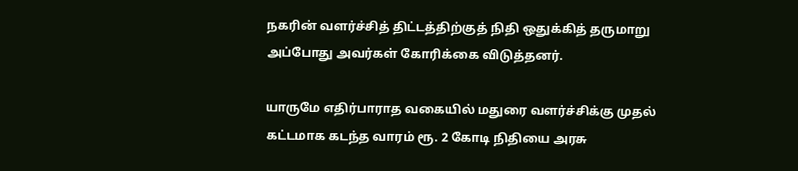நகரின் வளர்ச்சித் திட்டத்திற்குத் நிதி ஒதுக்கித் தருமாறு அப்போது அவர்கள் கோரிக்கை விடுத்தனர்.

யாருமே எதிர்பாராத வகையில் மதுரை வளர்ச்சிக்கு முதல் கட்டமாக கடந்த வாரம் ரூ. 2 கோடி நிதியை அரசு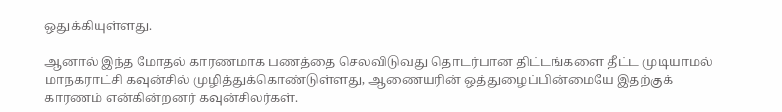ஒதுக்கியுள்ளது.

ஆனால் இந்த மோதல் காரணமாக பணத்தை செலவிடுவது தொடர்பான திட்டங்களை தீட்ட முடியாமல் மாநகராட்சி கவுன்சில் முழித்துக்கொண்டுள்ளது, ஆணையரின் ஒத்துழைப்பின்மையே இதற்குக் காரணம் என்கின்றனர் கவுன்சிலர்கள்.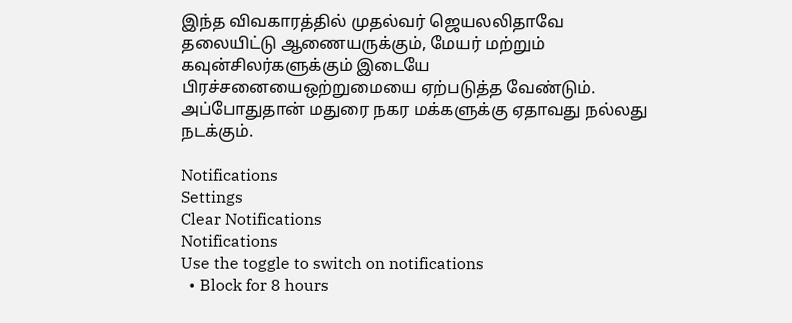இந்த விவகாரத்தில் முதல்வர் ஜெயலலிதாவே தலையிட்டு ஆணையருக்கும், மேயர் மற்றும் கவுன்சிலர்களுக்கும் இடையே பிரச்சனையைஒற்றுமையை ஏற்படுத்த வேண்டும். அப்போதுதான் மதுரை நகர மக்களுக்கு ஏதாவது நல்லது நடக்கும்.

Notifications
Settings
Clear Notifications
Notifications
Use the toggle to switch on notifications
  • Block for 8 hours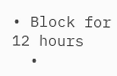• Block for 12 hours
  •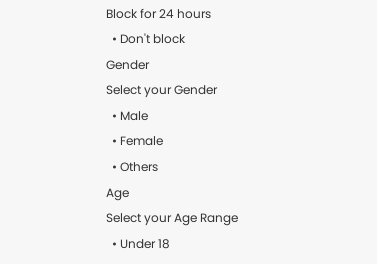Block for 24 hours
  • Don't block
Gender
Select your Gender
  • Male
  • Female
  • Others
Age
Select your Age Range
  • Under 18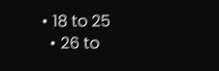• 18 to 25
  • 26 to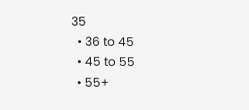35
  • 36 to 45
  • 45 to 55
  • 55+